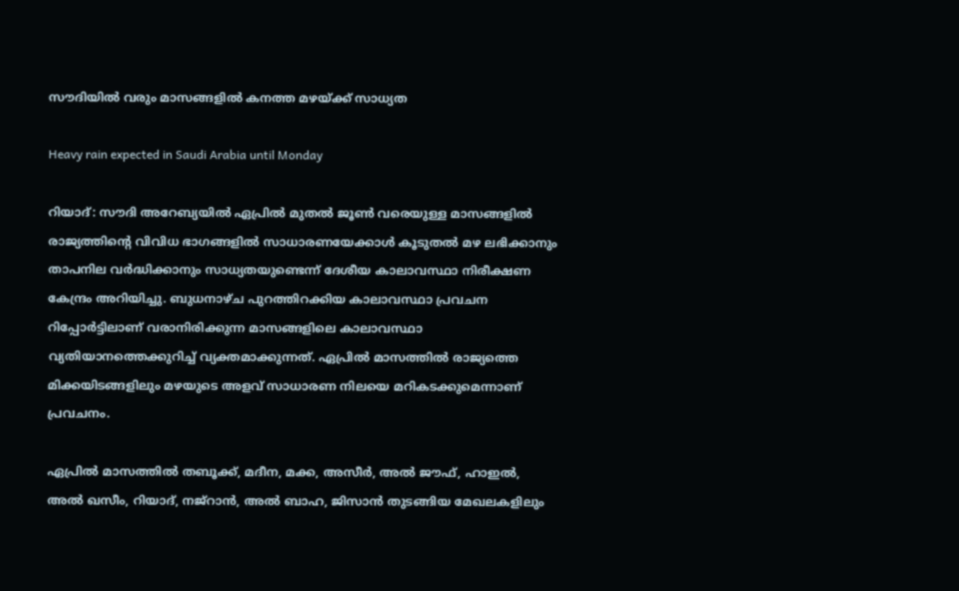സൗദിയിൽ വരും മാസങ്ങളിൽ കനത്ത മഴയ്ക്ക് സാധ്യത

Heavy rain expected in Saudi Arabia until Monday

റിയാദ്: സൗദി അറേബ്യയിൽ ഏപ്രിൽ മുതൽ ജൂൺ വരെയുള്ള മാസങ്ങളിൽ രാജ്യത്തിന്റെ വിവിധ ഭാഗങ്ങളിൽ സാധാരണയേക്കാൾ കൂടുതൽ മഴ ലഭിക്കാനും താപനില വർദ്ധിക്കാനും സാധ്യതയുണ്ടെന്ന് ദേശീയ കാലാവസ്ഥാ നിരീക്ഷണ കേന്ദ്രം അറിയിച്ചു. ബുധനാഴ്ച പുറത്തിറക്കിയ കാലാവസ്ഥാ പ്രവചന റിപ്പോർട്ടിലാണ് വരാനിരിക്കുന്ന മാസങ്ങളിലെ കാലാവസ്ഥാ വ്യതിയാനത്തെക്കുറിച്ച് വ്യക്തമാക്കുന്നത്. ഏപ്രിൽ മാസത്തിൽ രാജ്യത്തെ മിക്കയിടങ്ങളിലും മഴയുടെ അളവ് സാധാരണ നിലയെ മറികടക്കുമെന്നാണ് പ്രവചനം.

ഏപ്രിൽ മാസത്തിൽ തബൂക്ക്, മദീന, മക്ക, അസീർ, അൽ ജൗഫ്, ഹാഇൽ, അൽ ഖസീം, റിയാദ്, നജ്‌റാൻ, അൽ ബാഹ, ജിസാൻ തുടങ്ങിയ മേഖലകളിലും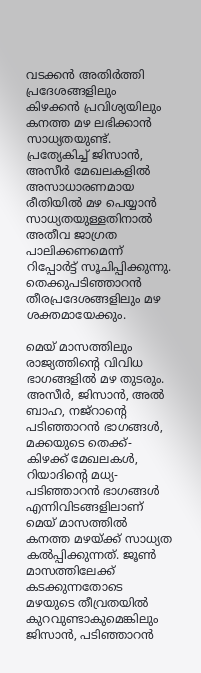വടക്കൻ അതിർത്തി പ്രദേശങ്ങളിലും കിഴക്കൻ പ്രവിശ്യയിലും കനത്ത മഴ ലഭിക്കാൻ സാധ്യതയുണ്ട്. പ്രത്യേകിച്ച് ജിസാൻ, അസീർ മേഖലകളിൽ അസാധാരണമായ രീതിയിൽ മഴ പെയ്യാൻ സാധ്യതയുള്ളതിനാൽ അതീവ ജാഗ്രത പാലിക്കണമെന്ന് റിപ്പോർട്ട് സൂചിപ്പിക്കുന്നു. തെക്കുപടിഞ്ഞാറൻ തീരപ്രദേശങ്ങളിലും മഴ ശക്തമായേക്കും.

മെയ് മാസത്തിലും രാജ്യത്തിന്റെ വിവിധ ഭാഗങ്ങളിൽ മഴ തുടരും. അസീർ, ജിസാൻ, അൽ ബാഹ, നജ്‌റാന്റെ പടിഞ്ഞാറൻ ഭാഗങ്ങൾ, മക്കയുടെ തെക്ക്-കിഴക്ക് മേഖലകൾ, റിയാദിന്റെ മധ്യ-പടിഞ്ഞാറൻ ഭാഗങ്ങൾ എന്നിവിടങ്ങളിലാണ് മെയ് മാസത്തിൽ കനത്ത മഴയ്ക്ക് സാധ്യത കൽപ്പിക്കുന്നത്. ജൂൺ മാസത്തിലേക്ക് കടക്കുന്നതോടെ മഴയുടെ തീവ്രതയിൽ കുറവുണ്ടാകുമെങ്കിലും ജിസാൻ, പടിഞ്ഞാറൻ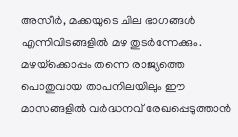അസീർ, മക്കയുടെ ചില ഭാഗങ്ങൾ എന്നിവിടങ്ങളിൽ മഴ തുടർന്നേക്കും. മഴയ്‌ക്കൊപ്പം തന്നെ രാജ്യത്തെ പൊതുവായ താപനിലയിലും ഈ മാസങ്ങളിൽ വർദ്ധനവ് രേഖപ്പെടുത്താൻ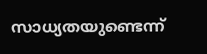സാധ്യതയുണ്ടെന്ന്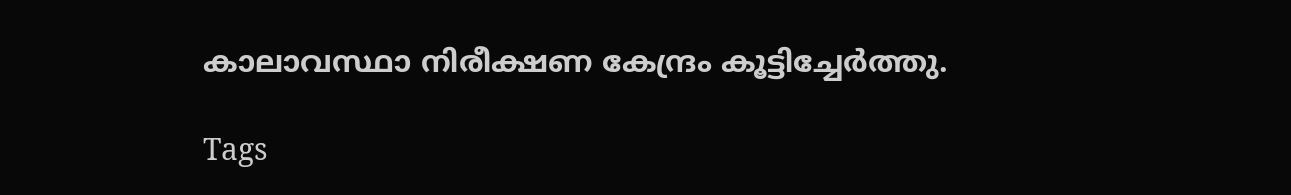കാലാവസ്ഥാ നിരീക്ഷണ കേന്ദ്രം കൂട്ടിച്ചേർത്തു.

Tags